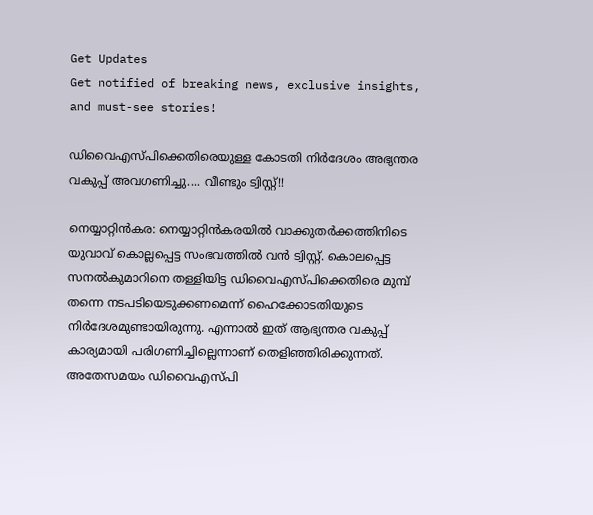Get Updates
Get notified of breaking news, exclusive insights, and must-see stories!

ഡിവൈഎസ്പിക്കെതിരെയുള്ള കോടതി നിര്‍ദേശം അഭ്യന്തര വകുപ്പ് അവഗണിച്ചു.... വീണ്ടും ട്വിസ്റ്റ്!!

നെയ്യാറ്റിന്‍കര: നെയ്യാറ്റിന്‍കരയില്‍ വാക്കുതര്‍ക്കത്തിനിടെ യുവാവ് കൊല്ലപ്പെട്ട സംഭവത്തില്‍ വന്‍ ട്വിസ്റ്റ്. കൊലപ്പെട്ട സനല്‍കുമാറിനെ തള്ളിയിട്ട ഡിവൈഎസ്പിക്കെതിരെ മുമ്പ് തന്നെ നടപടിയെടുക്കണമെന്ന് ഹൈക്കോടതിയുടെ നിര്‍ദേശമുണ്ടായിരുന്നു. എന്നാല്‍ ഇത് ആഭ്യന്തര വകുപ്പ് കാര്യമായി പരിഗണിച്ചില്ലെന്നാണ് തെളിഞ്ഞിരിക്കുന്നത്. അതേസമയം ഡിവൈഎസ്പി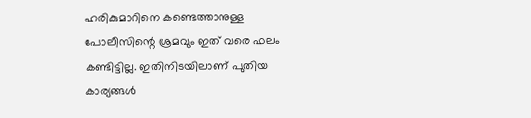ഹരികുമാറിനെ കണ്ടെത്താനുള്ള പോലീസിന്റെ ശ്രമവും ഇത് വരെ ഫലം കണ്ടിട്ടില്ല. ഇതിനിടയിലാണ് പുതിയ കാര്യങ്ങള്‍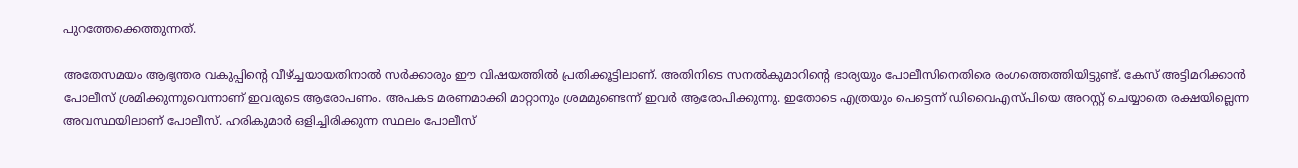പുറത്തേക്കെത്തുന്നത്.

അതേസമയം ആഭ്യന്തര വകുപ്പിന്റെ വീഴ്ച്ചയായതിനാല്‍ സര്‍ക്കാരും ഈ വിഷയത്തില്‍ പ്രതിക്കൂട്ടിലാണ്. അതിനിടെ സനല്‍കുമാറിന്റെ ഭാര്യയും പോലീസിനെതിരെ രംഗത്തെത്തിയിട്ടുണ്ട്. കേസ് അട്ടിമറിക്കാന്‍ പോലീസ് ശ്രമിക്കുന്നുവെന്നാണ് ഇവരുടെ ആരോപണം. അപകട മരണമാക്കി മാറ്റാനും ശ്രമമുണ്ടെന്ന് ഇവര്‍ ആരോപിക്കുന്നു. ഇതോടെ എത്രയും പെട്ടെന്ന് ഡിവൈഎസ്പിയെ അറസ്റ്റ് ചെയ്യാതെ രക്ഷയില്ലെന്ന അവസ്ഥയിലാണ് പോലീസ്. ഹരികുമാര്‍ ഒളിച്ചിരിക്കുന്ന സ്ഥലം പോലീസ്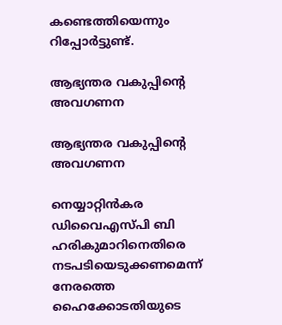കണ്ടെത്തിയെന്നും റിപ്പോര്‍ട്ടുണ്ട്.

ആഭ്യന്തര വകുപ്പിന്റെ അവഗണന

ആഭ്യന്തര വകുപ്പിന്റെ അവഗണന

നെയ്യാറ്റിന്‍കര ഡിവൈഎസ്പി ബി ഹരികുമാറിനെതിരെ നടപടിയെടുക്കണമെന്ന് നേരത്തെ ഹൈക്കോടതിയുടെ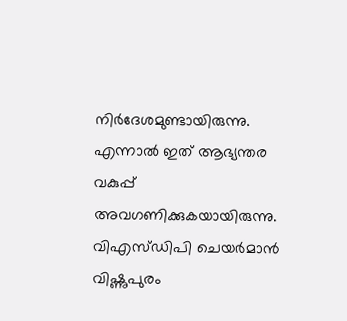നിര്‍ദേശമുണ്ടായിരുന്നു. എന്നാല്‍ ഇത് ആഭ്യന്തര വകുപ്പ് അവഗണിക്കുകയായിരുന്നു. വിഎസ്ഡിപി ചെയര്‍മാന്‍ വിഷ്ണുപുരം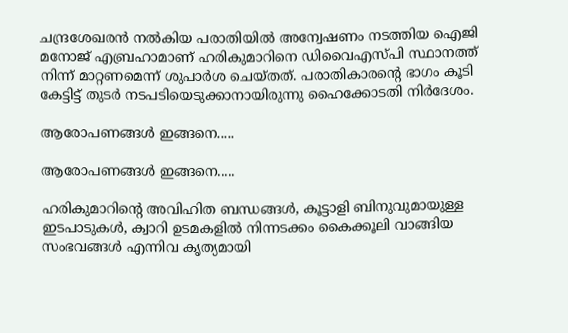ചന്ദ്രശേഖരന്‍ നല്‍കിയ പരാതിയില്‍ അന്വേഷണം നടത്തിയ ഐജി മനോജ് എബ്രഹാമാണ് ഹരികുമാറിനെ ഡിവൈഎസ്പി സ്ഥാനത്ത് നിന്ന് മാറ്റണമെന്ന് ശുപാര്‍ശ ചെയ്തത്. പരാതികാരന്റെ ഭാഗം കൂടി കേട്ടിട്ട് തുടര്‍ നടപടിയെടുക്കാനായിരുന്നു ഹൈക്കോടതി നിര്‍ദേശം.

ആരോപണങ്ങള്‍ ഇങ്ങനെ.....

ആരോപണങ്ങള്‍ ഇങ്ങനെ.....

ഹരികുമാറിന്റെ അവിഹിത ബന്ധങ്ങള്‍, കൂട്ടാളി ബിനുവുമായുള്ള ഇടപാടുകള്‍, ക്വാറി ഉടമകളില്‍ നിന്നടക്കം കൈക്കൂലി വാങ്ങിയ സംഭവങ്ങള്‍ എന്നിവ കൃത്യമായി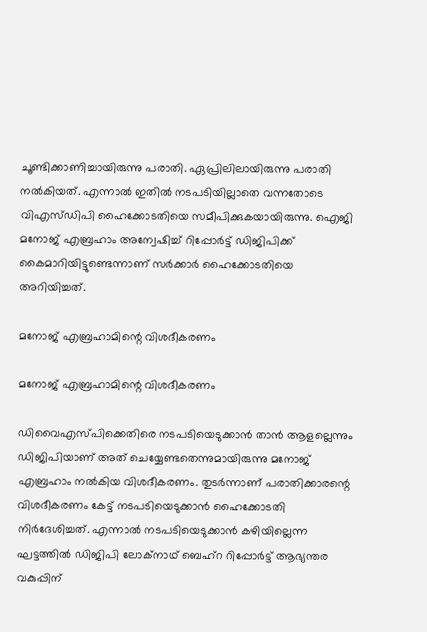ചൂണ്ടിക്കാണിച്ചായിരുന്നു പരാതി. ഏപ്രിലിലായിരുന്നു പരാതി നല്‍കിയത്. എന്നാല്‍ ഇതില്‍ നടപടിയില്ലാതെ വന്നതോടെ വിഎസ്ഡിപി ഹൈക്കോടതിയെ സമീപിക്കുകയായിരുന്നു. ഐജി മനോജ് എബ്രഹാം അന്വേഷിച്ച് റിപ്പോര്‍ട്ട് ഡിജിപിക്ക് കൈമാറിയിട്ടുണ്ടെന്നാണ് സര്‍ക്കാര്‍ ഹൈക്കോടതിയെ അറിയിച്ചത്.

മനോജ് എബ്രഹാമിന്റെ വിശദീകരണം

മനോജ് എബ്രഹാമിന്റെ വിശദീകരണം

ഡിവൈഎസ്പിക്കെതിരെ നടപടിയെടുക്കാന്‍ താന്‍ ആളല്ലെന്നും ഡിജിപിയാണ് അത് ചെയ്യേണ്ടതെന്നുമായിരുന്നു മനോജ് എബ്രഹാം നല്‍കിയ വിശദീകരണം. തുടര്‍ന്നാണ് പരാതിക്കാരന്റെ വിശദീകരണം കേട്ട് നടപടിയെടുക്കാന്‍ ഹൈക്കോടതി നിര്‍ദേശിച്ചത്. എന്നാല്‍ നടപടിയെടുക്കാന്‍ കഴിയില്ലെന്ന ഘട്ടത്തില്‍ ഡിജിപി ലോക്‌നാഥ് ബെഹ്‌റ റിപ്പോര്‍ട്ട് ആഭ്യന്തര വകുപ്പിന്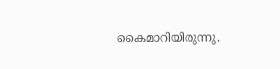കൈമാറിയിരുന്നു.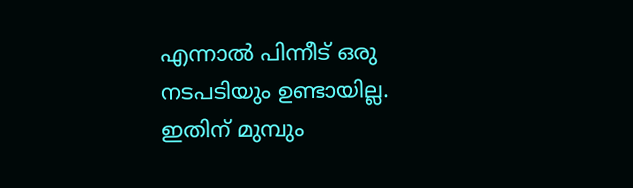എന്നാല്‍ പിന്നീട് ഒരു നടപടിയും ഉണ്ടായില്ല. ഇതിന് മുമ്പും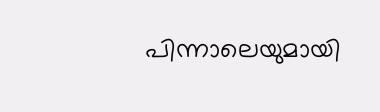പിന്നാലെയുമായി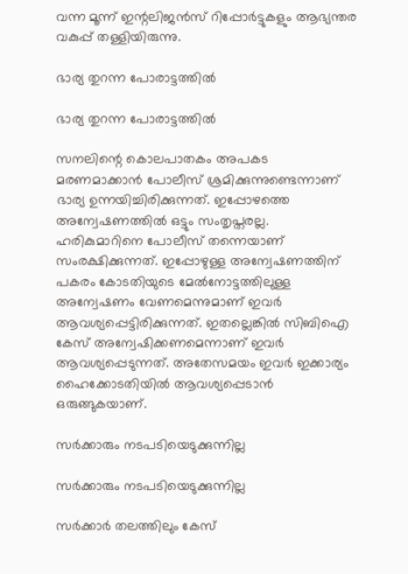വന്ന മൂന്ന് ഇന്റലിജന്‍സ് റിപ്പോര്‍ട്ടുകളും ആഭ്യന്തര വകുപ്പ് തള്ളിയിരുന്നു.

ഭാര്യ തുറന്ന പോരാട്ടത്തില്‍

ഭാര്യ തുറന്ന പോരാട്ടത്തില്‍

സനലിന്റെ കൊലപാതകം അപകട മരണമാക്കാന്‍ പോലീസ് ശ്രമിക്കുന്നുണ്ടെന്നാണ് ഭാര്യ ഉന്നയിച്ചിരിക്കുന്നത്. ഇപ്പോഴത്തെ അന്വേഷണത്തില്‍ ഒട്ടും സംതൃപ്തരല്ല. ഹരികുമാറിനെ പോലീസ് തന്നെയാണ് സംരക്ഷിക്കുന്നത്. ഇപ്പോഴുള്ള അന്വേഷണത്തിന് പകരം കോടതിയുടെ മേല്‍നോട്ടത്തിലുള്ള അന്വേഷണം വേണമെന്നുമാണ് ഇവര്‍ ആവശ്യപ്പെട്ടിരിക്കുന്നത്. ഇതല്ലെങ്കില്‍ സിബിഐ കേസ് അന്വേഷിക്കണമെന്നാണ് ഇവര്‍ ആവശ്യപ്പെടുന്നത്. അതേസമയം ഇവര്‍ ഇക്കാര്യം ഹൈക്കോടതിയില്‍ ആവശ്യപ്പെടാന്‍ ഒരുങ്ങുകയാണ്.

സര്‍ക്കാരും നടപടിയെടുക്കുന്നില്ല

സര്‍ക്കാരും നടപടിയെടുക്കുന്നില്ല

സര്‍ക്കാര്‍ തലത്തിലും കേസ്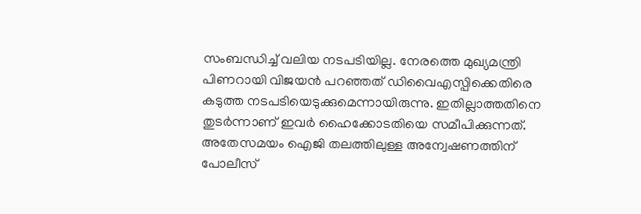സംബന്ധിച്ച് വലിയ നടപടിയില്ല. നേരത്തെ മുഖ്യമന്ത്രി പിണറായി വിജയന്‍ പറഞ്ഞത് ഡിവൈഎസ്പിക്കെതിരെ കടുത്ത നടപടിയെടുക്കുമെന്നായിരുന്നു. ഇതില്ലാത്തതിനെ തുടര്‍ന്നാണ് ഇവര്‍ ഹൈക്കോടതിയെ സമീപിക്കുന്നത്. അതേസമയം ഐജി തലത്തിലുള്ള അന്വേഷണത്തിന് പോലീസ്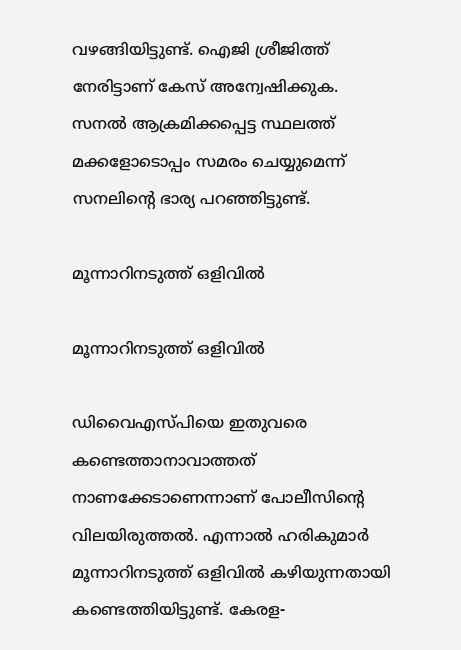വഴങ്ങിയിട്ടുണ്ട്. ഐജി ശ്രീജിത്ത് നേരിട്ടാണ് കേസ് അന്വേഷിക്കുക. സനല്‍ ആക്രമിക്കപ്പെട്ട സ്ഥലത്ത് മക്കളോടൊപ്പം സമരം ചെയ്യുമെന്ന് സനലിന്റെ ഭാര്യ പറഞ്ഞിട്ടുണ്ട്.

മൂന്നാറിനടുത്ത് ഒളിവില്‍

മൂന്നാറിനടുത്ത് ഒളിവില്‍

ഡിവൈഎസ്പിയെ ഇതുവരെ കണ്ടെത്താനാവാത്തത് നാണക്കേടാണെന്നാണ് പോലീസിന്റെ വിലയിരുത്തല്‍. എന്നാല്‍ ഹരികുമാര്‍ മൂന്നാറിനടുത്ത് ഒളിവില്‍ കഴിയുന്നതായി കണ്ടെത്തിയിട്ടുണ്ട്. കേരള-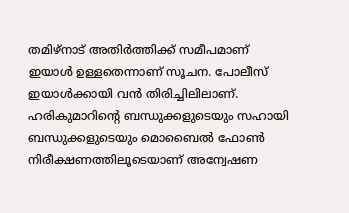തമിഴ്‌നാട് അതിര്‍ത്തിക്ക് സമീപമാണ് ഇയാള്‍ ഉള്ളതെന്നാണ് സൂചന. പോലീസ് ഇയാള്‍ക്കായി വന്‍ തിരിച്ചിലിലാണ്. ഹരികുമാറിന്റെ ബന്ധുക്കളുടെയും സഹായി ബന്ധുക്കളുടെയും മൊബൈല്‍ ഫോണ്‍ നിരീക്ഷണത്തിലൂടെയാണ് അന്വേഷണ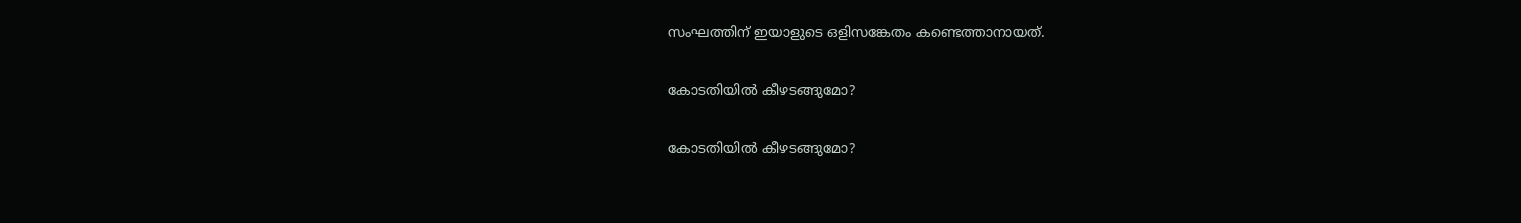സംഘത്തിന് ഇയാളുടെ ഒളിസങ്കേതം കണ്ടെത്താനായത്.

കോടതിയില്‍ കീഴടങ്ങുമോ?

കോടതിയില്‍ കീഴടങ്ങുമോ?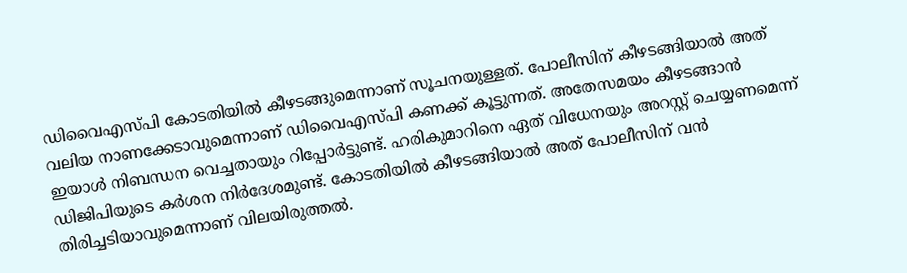ഡിവൈഎസ്പി കോടതിയില്‍ കീഴടങ്ങുമെന്നാണ് സൂചനയുള്ളത്. പോലീസിന് കീഴടങ്ങിയാല്‍ അത് വലിയ നാണക്കേടാവുമെന്നാണ് ഡിവൈഎസ്പി കണക്ക് കൂട്ടുന്നത്. അതേസമയം കീഴടങ്ങാന്‍ ഇയാള്‍ നിബന്ധന വെച്ചതായും റിപ്പോര്‍ട്ടുണ്ട്. ഹരികുമാറിനെ ഏത് വിധേനയും അറസ്റ്റ് ചെയ്യണമെന്ന് ഡിജിപിയുടെ കര്‍ശന നിര്‍ദേശമുണ്ട്. കോടതിയില്‍ കീഴടങ്ങിയാല്‍ അത് പോലീസിന് വന്‍ തിരിച്ചടിയാവുമെന്നാണ് വിലയിരുത്തല്‍.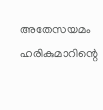അതേസയമം ഹരികുമാറിന്റെ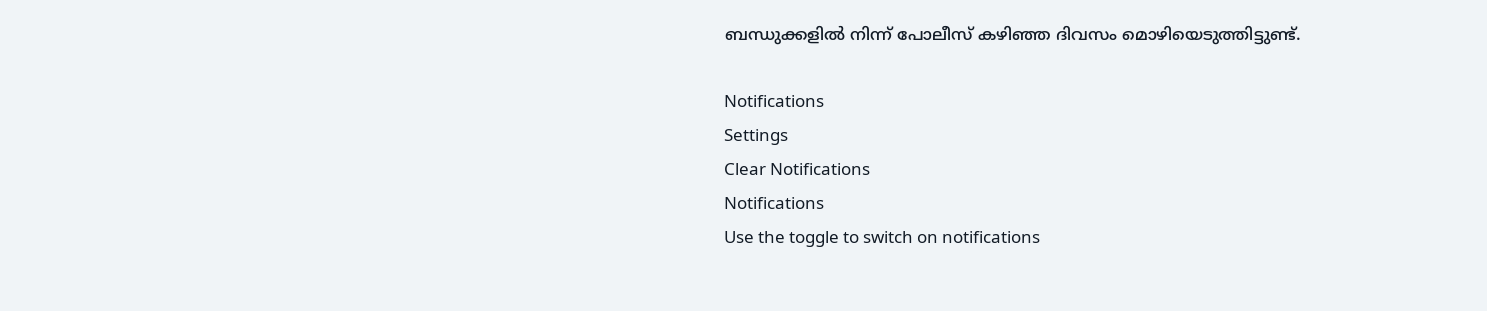ബന്ധുക്കളില്‍ നിന്ന് പോലീസ് കഴിഞ്ഞ ദിവസം മൊഴിയെടുത്തിട്ടുണ്ട്.

Notifications
Settings
Clear Notifications
Notifications
Use the toggle to switch on notifications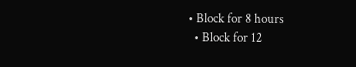• Block for 8 hours
  • Block for 12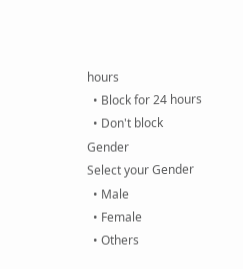hours
  • Block for 24 hours
  • Don't block
Gender
Select your Gender
  • Male
  • Female
  • Others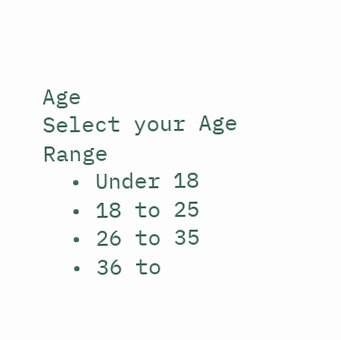Age
Select your Age Range
  • Under 18
  • 18 to 25
  • 26 to 35
  • 36 to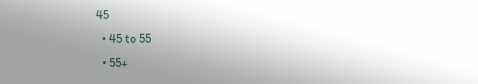45
  • 45 to 55
  • 55+